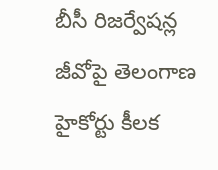బీసీ రిజర్వేషన్ల జీవోపై తెలంగాణ హైకోర్టు కీలక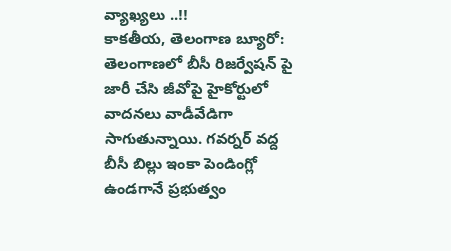వ్యాఖ్యలు ..!!
కాకతీయ, తెలంగాణ బ్యూరో: తెలంగాణలో బీసీ రిజర్వేషన్ పై జారీ చేసి జీవోపై హైకోర్టులో వాదనలు వాడీవేడిగా సాగుతున్నాయి. గవర్నర్ వద్ద బీసీ బిల్లు ఇంకా పెండింగ్లో ఉండగానే ప్రభుత్వం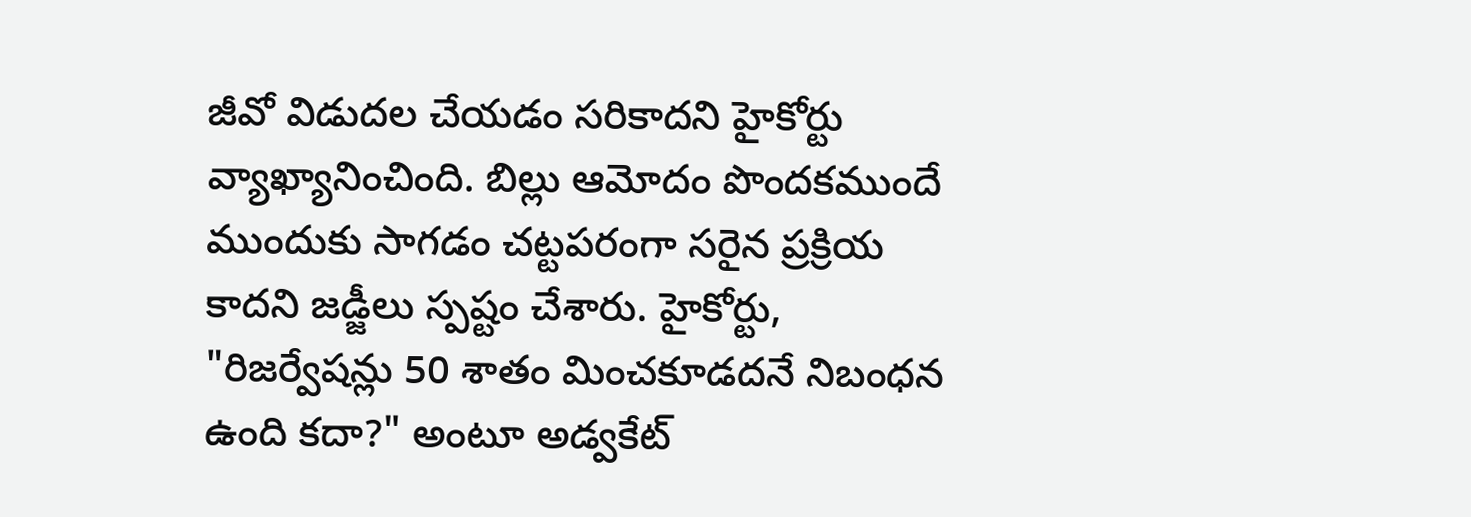జీవో విడుదల చేయడం సరికాదని హైకోర్టు వ్యాఖ్యానించింది. బిల్లు ఆమోదం పొందకముందే ముందుకు సాగడం చట్టపరంగా సరైన ప్రక్రియ కాదని జడ్జీలు స్పష్టం చేశారు. హైకోర్టు, "రిజర్వేషన్లు 50 శాతం మించకూడదనే నిబంధన ఉంది కదా?" అంటూ అడ్వకేట్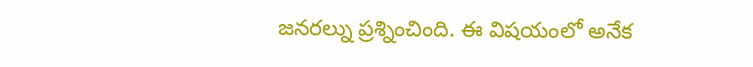జనరల్ను ప్రశ్నించింది. ఈ విషయంలో అనేక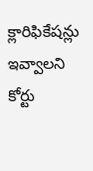క్లారిఫికేషన్లు ఇవ్వాలని కోర్టు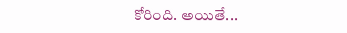కోరింది. అయితే...